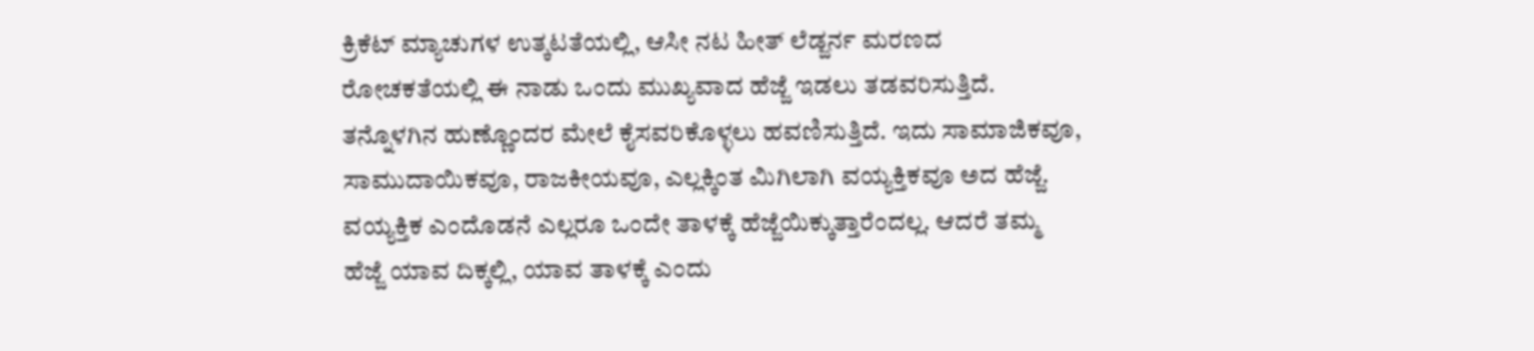ಕ್ರಿಕೆಟ್ ಮ್ಯಾಚುಗಳ ಉತ್ಕಟತೆಯಲ್ಲಿ, ಆಸೀ ನಟ ಹೀತ್ ಲೆಡ್ಜರ್ನ ಮರಣದ ರೋಚಕತೆಯಲ್ಲಿ ಈ ನಾಡು ಒಂದು ಮುಖ್ಯವಾದ ಹೆಜ್ಜೆ ಇಡಲು ತಡವರಿಸುತ್ತಿದೆ. ತನ್ನೊಳಗಿನ ಹುಣ್ಣೊಂದರ ಮೇಲೆ ಕೈಸವರಿಕೊಳ್ಳಲು ಹವಣಿಸುತ್ತಿದೆ. ಇದು ಸಾಮಾಜಿಕವೂ, ಸಾಮುದಾಯಿಕವೂ, ರಾಜಕೀಯವೂ, ಎಲ್ಲಕ್ಕಿಂತ ಮಿಗಿಲಾಗಿ ವಯ್ಯಕ್ತಿಕವೂ ಅದ ಹೆಜ್ಜೆ. ವಯ್ಯಕ್ತಿಕ ಎಂದೊಡನೆ ಎಲ್ಲರೂ ಒಂದೇ ತಾಳಕ್ಕೆ ಹೆಜ್ಜೆಯಿಕ್ಕುತ್ತಾರೆಂದಲ್ಲ. ಆದರೆ ತಮ್ಮ ಹೆಜ್ಜೆ ಯಾವ ದಿಕ್ಕಲ್ಲಿ, ಯಾವ ತಾಳಕ್ಕೆ ಎಂದು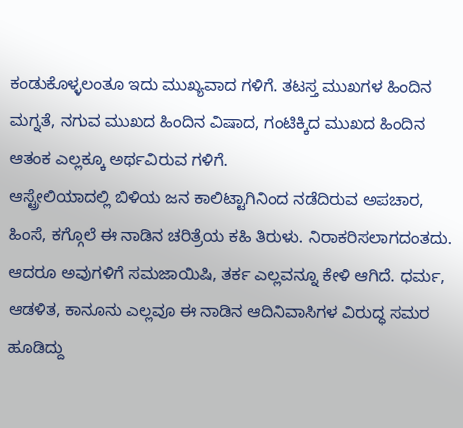ಕಂಡುಕೊಳ್ಳಲಂತೂ ಇದು ಮುಖ್ಯವಾದ ಗಳಿಗೆ. ತಟಸ್ತ ಮುಖಗಳ ಹಿಂದಿನ ಮಗ್ನತೆ, ನಗುವ ಮುಖದ ಹಿಂದಿನ ವಿಷಾದ, ಗಂಟಿಕ್ಕಿದ ಮುಖದ ಹಿಂದಿನ ಆತಂಕ ಎಲ್ಲಕ್ಕೂ ಅರ್ಥವಿರುವ ಗಳಿಗೆ.
ಆಸ್ಟ್ರೇಲಿಯಾದಲ್ಲಿ ಬಿಳಿಯ ಜನ ಕಾಲಿಟ್ಟಾಗಿನಿಂದ ನಡೆದಿರುವ ಅಪಚಾರ, ಹಿಂಸೆ, ಕಗ್ಗೊಲೆ ಈ ನಾಡಿನ ಚರಿತ್ರೆಯ ಕಹಿ ತಿರುಳು. ನಿರಾಕರಿಸಲಾಗದಂತದು. ಆದರೂ ಅವುಗಳಿಗೆ ಸಮಜಾಯಿಷಿ, ತರ್ಕ ಎಲ್ಲವನ್ನೂ ಕೇಳಿ ಆಗಿದೆ. ಧರ್ಮ, ಆಡಳಿತ, ಕಾನೂನು ಎಲ್ಲವೂ ಈ ನಾಡಿನ ಆದಿನಿವಾಸಿಗಳ ವಿರುದ್ಧ ಸಮರ ಹೂಡಿದ್ದು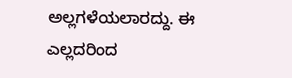ಅಲ್ಲಗಳೆಯಲಾರದ್ದು. ಈ ಎಲ್ಲದರಿಂದ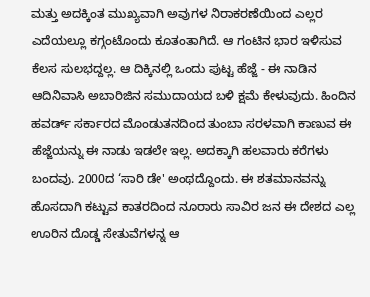ಮತ್ತು ಅದಕ್ಕಿಂತ ಮುಖ್ಯವಾಗಿ ಅವುಗಳ ನಿರಾಕರಣೆಯಿಂದ ಎಲ್ಲರ ಎದೆಯಲ್ಲೂ ಕಗ್ಗಂಟೊಂದು ಕೂತಂತಾಗಿದೆ. ಆ ಗಂಟಿನ ಭಾರ ಇಳಿಸುವ ಕೆಲಸ ಸುಲಭದ್ದಲ್ಲ. ಆ ದಿಕ್ಕಿನಲ್ಲಿ ಒಂದು ಪುಟ್ಟ ಹೆಜ್ಜೆ - ಈ ನಾಡಿನ ಆದಿನಿವಾಸಿ ಅಬಾರಿಜಿನ ಸಮುದಾಯದ ಬಳಿ ಕ್ಷಮೆ ಕೇಳುವುದು. ಹಿಂದಿನ ಹವರ್ಡ್ ಸರ್ಕಾರದ ಮೊಂಡುತನದಿಂದ ತುಂಬಾ ಸರಳವಾಗಿ ಕಾಣುವ ಈ ಹೆಜ್ಜೆಯನ್ನು ಈ ನಾಡು ಇಡಲೇ ಇಲ್ಲ. ಅದಕ್ಕಾಗಿ ಹಲವಾರು ಕರೆಗಳು ಬಂದವು. 2000ದ ‘ಸಾರಿ ಡೇ' ಅಂಥದ್ದೊಂದು. ಈ ಶತಮಾನವನ್ನು ಹೊಸದಾಗಿ ಕಟ್ಟುವ ಕಾತರದಿಂದ ನೂರಾರು ಸಾವಿರ ಜನ ಈ ದೇಶದ ಎಲ್ಲ ಊರಿನ ದೊಡ್ಡ ಸೇತುವೆಗಳನ್ನ ಆ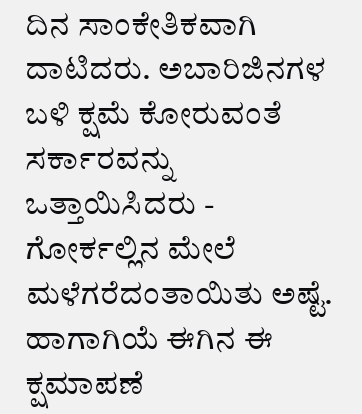ದಿನ ಸಾಂಕೇತಿಕವಾಗಿ ದಾಟಿದರು. ಅಬಾರಿಜಿನಗಳ ಬಳಿ ಕ್ಷಮೆ ಕೋರುವಂತೆ ಸರ್ಕಾರವನ್ನು ಒತ್ತಾಯಿಸಿದರು - ಗೋರ್ಕಲ್ಲಿನ ಮೇಲೆ ಮಳೆಗರೆದಂತಾಯಿತು ಅಷ್ಟೆ.
ಹಾಗಾಗಿಯೆ ಈಗಿನ ಈ ಕ್ಷಮಾಪಣೆ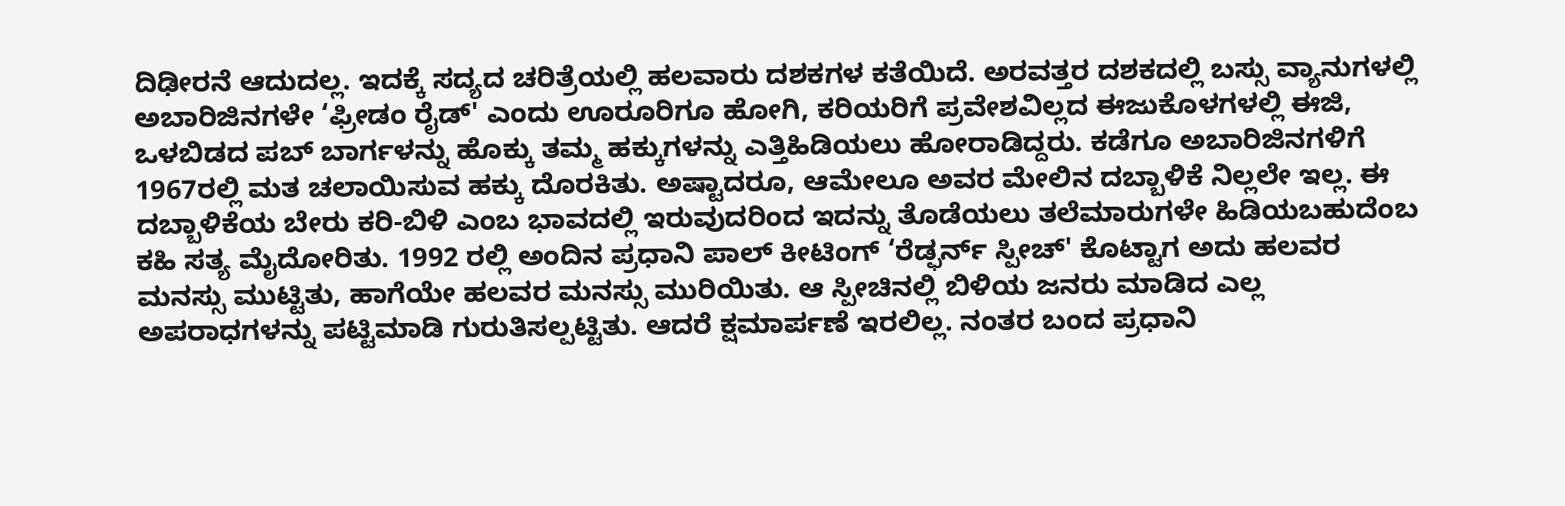ದಿಢೀರನೆ ಆದುದಲ್ಲ. ಇದಕ್ಕೆ ಸದ್ಯದ ಚರಿತ್ರೆಯಲ್ಲಿ ಹಲವಾರು ದಶಕಗಳ ಕತೆಯಿದೆ. ಅರವತ್ತರ ದಶಕದಲ್ಲಿ ಬಸ್ಸು ವ್ಯಾನುಗಳಲ್ಲಿ ಅಬಾರಿಜಿನಗಳೇ ‘ಫ್ರೀಡಂ ರೈಡ್' ಎಂದು ಊರೂರಿಗೂ ಹೋಗಿ, ಕರಿಯರಿಗೆ ಪ್ರವೇಶವಿಲ್ಲದ ಈಜುಕೊಳಗಳಲ್ಲಿ ಈಜಿ, ಒಳಬಿಡದ ಪಬ್ ಬಾರ್ಗಳನ್ನು ಹೊಕ್ಕು ತಮ್ಮ ಹಕ್ಕುಗಳನ್ನು ಎತ್ತಿಹಿಡಿಯಲು ಹೋರಾಡಿದ್ದರು. ಕಡೆಗೂ ಅಬಾರಿಜಿನಗಳಿಗೆ 1967ರಲ್ಲಿ ಮತ ಚಲಾಯಿಸುವ ಹಕ್ಕು ದೊರಕಿತು. ಅಷ್ಟಾದರೂ, ಆಮೇಲೂ ಅವರ ಮೇಲಿನ ದಬ್ಬಾಳಿಕೆ ನಿಲ್ಲಲೇ ಇಲ್ಲ. ಈ ದಬ್ಬಾಳಿಕೆಯ ಬೇರು ಕರಿ-ಬಿಳಿ ಎಂಬ ಭಾವದಲ್ಲಿ ಇರುವುದರಿಂದ ಇದನ್ನು ತೊಡೆಯಲು ತಲೆಮಾರುಗಳೇ ಹಿಡಿಯಬಹುದೆಂಬ ಕಹಿ ಸತ್ಯ ಮೈದೋರಿತು. 1992 ರಲ್ಲಿ ಅಂದಿನ ಪ್ರಧಾನಿ ಪಾಲ್ ಕೀಟಿಂಗ್ ‘ರೆಡ್ಫರ್ನ್ ಸ್ಪೀಚ್' ಕೊಟ್ಟಾಗ ಅದು ಹಲವರ ಮನಸ್ಸು ಮುಟ್ಟಿತು, ಹಾಗೆಯೇ ಹಲವರ ಮನಸ್ಸು ಮುರಿಯಿತು. ಆ ಸ್ಪೀಚಿನಲ್ಲಿ ಬಿಳಿಯ ಜನರು ಮಾಡಿದ ಎಲ್ಲ ಅಪರಾಧಗಳನ್ನು ಪಟ್ಟಿಮಾಡಿ ಗುರುತಿಸಲ್ಪಟ್ಟಿತು. ಆದರೆ ಕ್ಷಮಾರ್ಪಣೆ ಇರಲಿಲ್ಲ. ನಂತರ ಬಂದ ಪ್ರಧಾನಿ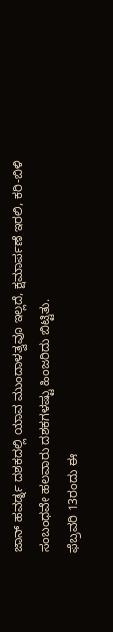ಜಾನ್ ಹವರ್ಡ್ನ ದಶಕದಲ್ಲಿ ಯಾವ ಮುಂದಾಳತ್ವವೂ ಇಲ್ಲದೆ, ಕ್ಷಮಾರ್ಪಣೆ ಇರಲಿ, ಕರಿ-ಬಿಳಿ ಸಂಬಂಧವೇ ಹಲವಾರು ದಶಕಗಳಷ್ಟು ಹಿಂಜರಿದು ಬಿಟ್ಟಿತು.
ಫೆಬ್ರವರಿ 13ರಂದು ಈ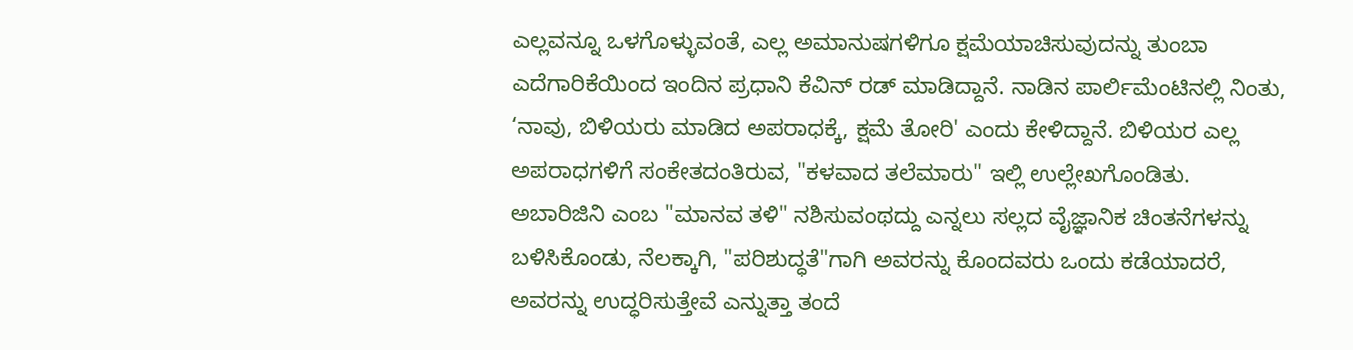ಎಲ್ಲವನ್ನೂ ಒಳಗೊಳ್ಳುವಂತೆ, ಎಲ್ಲ ಅಮಾನುಷಗಳಿಗೂ ಕ್ಷಮೆಯಾಚಿಸುವುದನ್ನು ತುಂಬಾ ಎದೆಗಾರಿಕೆಯಿಂದ ಇಂದಿನ ಪ್ರಧಾನಿ ಕೆವಿನ್ ರಡ್ ಮಾಡಿದ್ದಾನೆ. ನಾಡಿನ ಪಾರ್ಲಿಮೆಂಟಿನಲ್ಲಿ ನಿಂತು, ‘ನಾವು, ಬಿಳಿಯರು ಮಾಡಿದ ಅಪರಾಧಕ್ಕೆ, ಕ್ಷಮೆ ತೋರಿ' ಎಂದು ಕೇಳಿದ್ದಾನೆ. ಬಿಳಿಯರ ಎಲ್ಲ ಅಪರಾಧಗಳಿಗೆ ಸಂಕೇತದಂತಿರುವ, "ಕಳವಾದ ತಲೆಮಾರು" ಇಲ್ಲಿ ಉಲ್ಲೇಖಗೊಂಡಿತು. ಅಬಾರಿಜಿನಿ ಎಂಬ "ಮಾನವ ತಳಿ" ನಶಿಸುವಂಥದ್ದು ಎನ್ನಲು ಸಲ್ಲದ ವೈಜ್ಞಾನಿಕ ಚಿಂತನೆಗಳನ್ನು ಬಳಿಸಿಕೊಂಡು, ನೆಲಕ್ಕಾಗಿ, "ಪರಿಶುದ್ಧತೆ"ಗಾಗಿ ಅವರನ್ನು ಕೊಂದವರು ಒಂದು ಕಡೆಯಾದರೆ, ಅವರನ್ನು ಉದ್ಧರಿಸುತ್ತೇವೆ ಎನ್ನುತ್ತಾ ತಂದೆ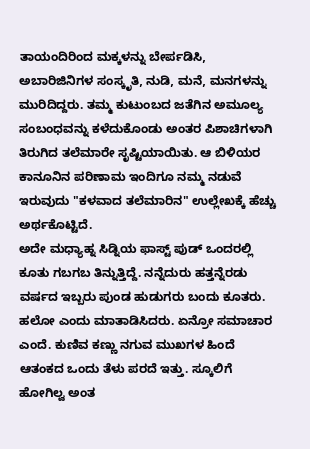ತಾಯಂದಿರಿಂದ ಮಕ್ಕಳನ್ನು ಬೇರ್ಪಡಿಸಿ, ಅಬಾರಿಜಿನಿಗಳ ಸಂಸ್ಕೃತಿ, ನುಡಿ, ಮನೆ, ಮನಗಳನ್ನು ಮುರಿದಿದ್ದರು. ತಮ್ಮ ಕುಟುಂಬದ ಜತೆಗಿನ ಅಮೂಲ್ಯ ಸಂಬಂಧವನ್ನು ಕಳೆದುಕೊಂಡು ಅಂತರ ಪಿಶಾಚಿಗಳಾಗಿ ತಿರುಗಿದ ತಲೆಮಾರೇ ಸೃಷ್ಟಿಯಾಯಿತು. ಆ ಬಿಳಿಯರ ಕಾನೂನಿನ ಪರಿಣಾಮ ಇಂದಿಗೂ ನಮ್ಮ ನಡುವೆ ಇರುವುದು "ಕಳವಾದ ತಲೆಮಾರಿನ" ಉಲ್ಲೇಖಕ್ಕೆ ಹೆಚ್ಚು ಅರ್ಥಕೊಟ್ಟಿದೆ.
ಅದೇ ಮಧ್ಯಾಹ್ನ ಸಿಡ್ನಿಯ ಫಾಸ್ಟ್ ಪುಡ್ ಒಂದರಲ್ಲಿ ಕೂತು ಗಬಗಬ ತಿನ್ನುತ್ತಿದ್ದೆ. ನನ್ನೆದುರು ಹತ್ತನ್ನೆರಡು ವರ್ಷದ ಇಬ್ಬರು ಪುಂಡ ಹುಡುಗರು ಬಂದು ಕೂತರು. ಹಲೋ ಎಂದು ಮಾತಾಡಿಸಿದರು. ಏನ್ರೋ ಸಮಾಚಾರ ಎಂದೆ. ಕುಣಿವ ಕಣ್ಣು ನಗುವ ಮುಖಗಳ ಹಿಂದೆ ಆತಂಕದ ಒಂದು ತೆಳು ಪರದೆ ಇತ್ತು. ಸ್ಕೂಲಿಗೆ ಹೋಗಿಲ್ವ ಅಂತ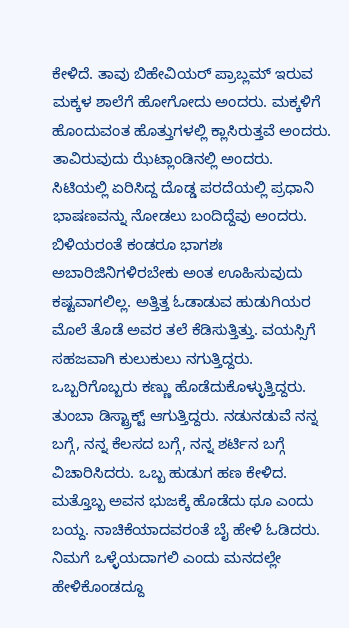ಕೇಳಿದೆ. ತಾವು ಬಿಹೇವಿಯರ್ ಪ್ರಾಬ್ಲಮ್ ಇರುವ ಮಕ್ಕಳ ಶಾಲೆಗೆ ಹೋಗೋದು ಅಂದರು. ಮಕ್ಕಳಿಗೆ ಹೊಂದುವಂತ ಹೊತ್ತುಗಳಲ್ಲಿ ಕ್ಲಾಸಿರುತ್ತವೆ ಅಂದರು. ತಾವಿರುವುದು ಝೆಟ್ಲಾಂಡಿನಲ್ಲಿ ಅಂದರು. ಸಿಟಿಯಲ್ಲಿ ಏರಿಸಿದ್ದ ದೊಡ್ಡ ಪರದೆಯಲ್ಲಿ ಪ್ರಧಾನಿ ಭಾಷಣವನ್ನು ನೋಡಲು ಬಂದಿದ್ದೆವು ಅಂದರು. ಬಿಳಿಯರಂತೆ ಕಂಡರೂ ಭಾಗಶಃ ಅಬಾರಿಜಿನಿಗಳಿರಬೇಕು ಅಂತ ಊಹಿಸುವುದು ಕಷ್ಟವಾಗಲಿಲ್ಲ. ಅತ್ತಿತ್ತ ಓಡಾಡುವ ಹುಡುಗಿಯರ ಮೊಲೆ ತೊಡೆ ಅವರ ತಲೆ ಕೆಡಿಸುತ್ತಿತ್ತು. ವಯಸ್ಸಿಗೆ ಸಹಜವಾಗಿ ಕುಲುಕುಲು ನಗುತ್ತಿದ್ದರು. ಒಬ್ಬರಿಗೊಬ್ಬರು ಕಣ್ಣು ಹೊಡೆದುಕೊಳ್ಳುತ್ತಿದ್ದರು. ತುಂಬಾ ಡಿಸ್ಟ್ರಾಕ್ಟ್ ಆಗುತ್ತಿದ್ದರು. ನಡುನಡುವೆ ನನ್ನ ಬಗ್ಗೆ, ನನ್ನ ಕೆಲಸದ ಬಗ್ಗೆ, ನನ್ನ ಶರ್ಟಿನ ಬಗ್ಗೆ ವಿಚಾರಿಸಿದರು. ಒಬ್ಬ ಹುಡುಗ ಹಣ ಕೇಳಿದ. ಮತ್ತೊಬ್ಬ ಅವನ ಭುಜಕ್ಕೆ ಹೊಡೆದು ಥೂ ಎಂದು ಬಯ್ದ. ನಾಚಿಕೆಯಾದವರಂತೆ ಬೈ ಹೇಳಿ ಓಡಿದರು. ನಿಮಗೆ ಒಳ್ಳೆಯದಾಗಲಿ ಎಂದು ಮನದಲ್ಲೇ ಹೇಳಿಕೊಂಡದ್ದೂ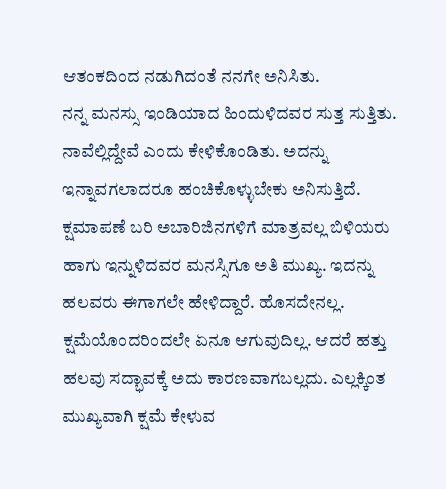ಆತಂಕದಿಂದ ನಡುಗಿದಂತೆ ನನಗೇ ಅನಿಸಿತು.
ನನ್ನ ಮನಸ್ಸು ಇಂಡಿಯಾದ ಹಿಂದುಳಿದವರ ಸುತ್ತ ಸುತ್ತಿತು. ನಾವೆಲ್ಲಿದ್ದೇವೆ ಎಂದು ಕೇಳಿಕೊಂಡಿತು. ಅದನ್ನು ಇನ್ನಾವಗಲಾದರೂ ಹಂಚಿಕೊಳ್ಳುಬೇಕು ಅನಿಸುತ್ತಿದೆ.
ಕ್ಷಮಾಪಣೆ ಬರಿ ಅಬಾರಿಜಿನಗಳಿಗೆ ಮಾತ್ರವಲ್ಲ ಬಿಳಿಯರು ಹಾಗು ಇನ್ನುಳಿದವರ ಮನಸ್ಸಿಗೂ ಅತಿ ಮುಖ್ಯ. ಇದನ್ನು ಹಲವರು ಈಗಾಗಲೇ ಹೇಳಿದ್ದಾರೆ. ಹೊಸದೇನಲ್ಲ. ಕ್ಷಮೆಯೊಂದರಿಂದಲೇ ಏನೂ ಆಗುವುದಿಲ್ಲ. ಆದರೆ ಹತ್ತು ಹಲವು ಸದ್ಭಾವಕ್ಕೆ ಅದು ಕಾರಣವಾಗಬಲ್ಲದು. ಎಲ್ಲಕ್ಕಿಂತ ಮುಖ್ಯವಾಗಿ ಕ್ಷಮೆ ಕೇಳುವ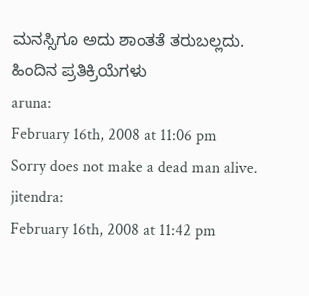ಮನಸ್ಸಿಗೂ ಅದು ಶಾಂತತೆ ತರುಬಲ್ಲದು.
ಹಿಂದಿನ ಪ್ರತಿಕ್ರಿಯೆಗಳು
aruna:
February 16th, 2008 at 11:06 pm
Sorry does not make a dead man alive.
jitendra:
February 16th, 2008 at 11:42 pm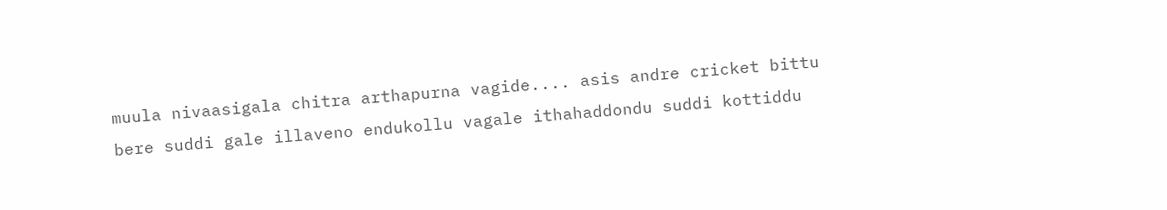muula nivaasigala chitra arthapurna vagide.... asis andre cricket bittu bere suddi gale illaveno endukollu vagale ithahaddondu suddi kottiddu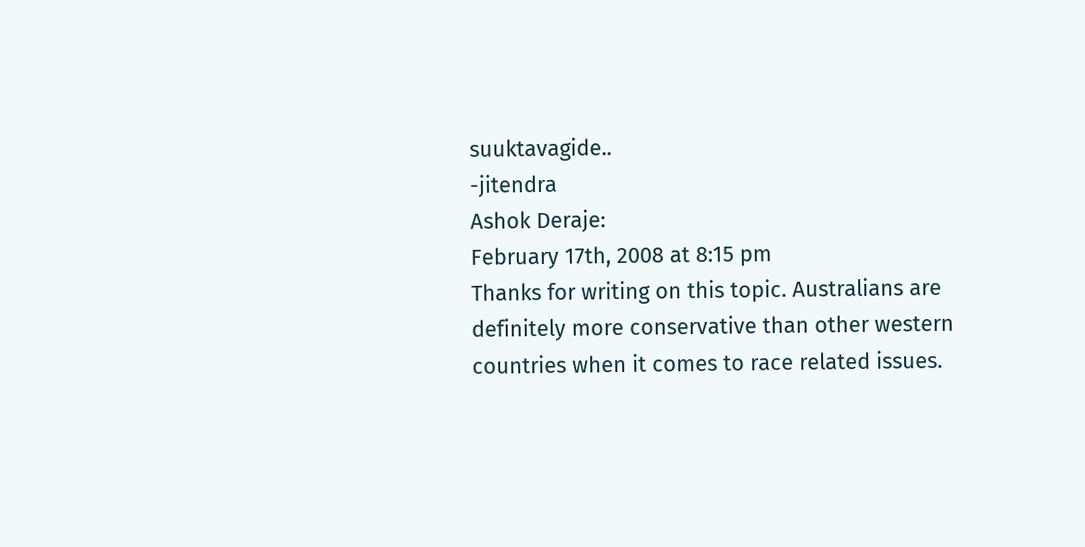suuktavagide..
-jitendra
Ashok Deraje:
February 17th, 2008 at 8:15 pm
Thanks for writing on this topic. Australians are definitely more conservative than other western countries when it comes to race related issues.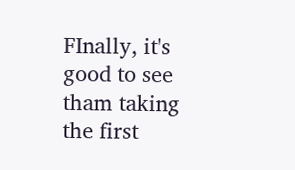FInally, it's good to see tham taking the first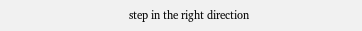step in the right direction